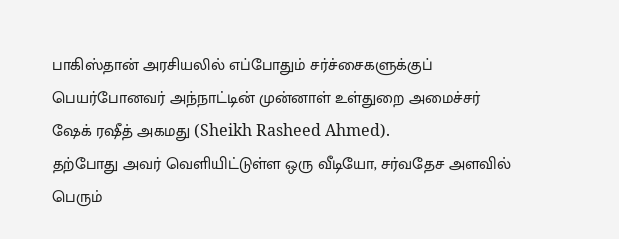பாகிஸ்தான் அரசியலில் எப்போதும் சர்ச்சைகளுக்குப் பெயர்போனவர் அந்நாட்டின் முன்னாள் உள்துறை அமைச்சர் ஷேக் ரஷீத் அகமது (Sheikh Rasheed Ahmed).
தற்போது அவர் வெளியிட்டுள்ள ஒரு வீடியோ, சர்வதேச அளவில் பெரும்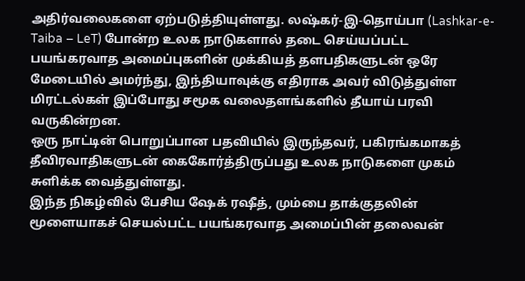அதிர்வலைகளை ஏற்படுத்தியுள்ளது. லஷ்கர்-இ-தொய்பா (Lashkar-e-Taiba – LeT) போன்ற உலக நாடுகளால் தடை செய்யப்பட்ட பயங்கரவாத அமைப்புகளின் முக்கியத் தளபதிகளுடன் ஒரே மேடையில் அமர்ந்து, இந்தியாவுக்கு எதிராக அவர் விடுத்துள்ள மிரட்டல்கள் இப்போது சமூக வலைதளங்களில் தீயாய் பரவி வருகின்றன.
ஒரு நாட்டின் பொறுப்பான பதவியில் இருந்தவர், பகிரங்கமாகத் தீவிரவாதிகளுடன் கைகோர்த்திருப்பது உலக நாடுகளை முகம் சுளிக்க வைத்துள்ளது.
இந்த நிகழ்வில் பேசிய ஷேக் ரஷீத், மும்பை தாக்குதலின் மூளையாகச் செயல்பட்ட பயங்கரவாத அமைப்பின் தலைவன்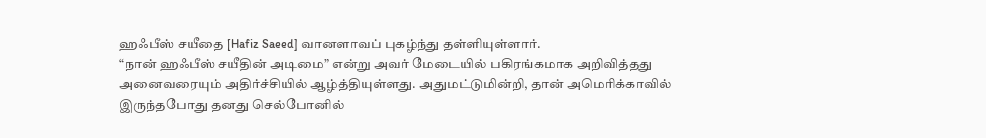ஹஃபீஸ் சயீதை [Hafiz Saeed] வானளாவப் புகழ்ந்து தள்ளியுள்ளார்.
“நான் ஹஃபீஸ் சயீதின் அடிமை” என்று அவர் மேடையில் பகிரங்கமாக அறிவித்தது அனைவரையும் அதிர்ச்சியில் ஆழ்த்தியுள்ளது. அதுமட்டுமின்றி, தான் அமெரிக்காவில் இருந்தபோது தனது செல்போனில்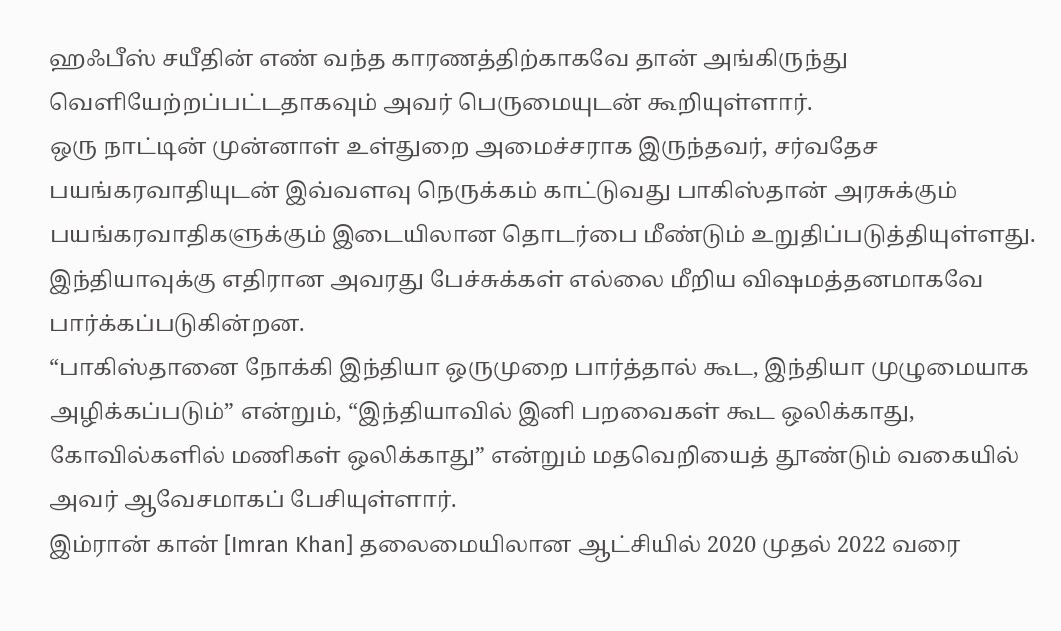ஹஃபீஸ் சயீதின் எண் வந்த காரணத்திற்காகவே தான் அங்கிருந்து வெளியேற்றப்பட்டதாகவும் அவர் பெருமையுடன் கூறியுள்ளார்.
ஒரு நாட்டின் முன்னாள் உள்துறை அமைச்சராக இருந்தவர், சர்வதேச பயங்கரவாதியுடன் இவ்வளவு நெருக்கம் காட்டுவது பாகிஸ்தான் அரசுக்கும் பயங்கரவாதிகளுக்கும் இடையிலான தொடர்பை மீண்டும் உறுதிப்படுத்தியுள்ளது.
இந்தியாவுக்கு எதிரான அவரது பேச்சுக்கள் எல்லை மீறிய விஷமத்தனமாகவே பார்க்கப்படுகின்றன.
“பாகிஸ்தானை நோக்கி இந்தியா ஒருமுறை பார்த்தால் கூட, இந்தியா முழுமையாக அழிக்கப்படும்” என்றும், “இந்தியாவில் இனி பறவைகள் கூட ஒலிக்காது, கோவில்களில் மணிகள் ஒலிக்காது” என்றும் மதவெறியைத் தூண்டும் வகையில் அவர் ஆவேசமாகப் பேசியுள்ளார்.
இம்ரான் கான் [Imran Khan] தலைமையிலான ஆட்சியில் 2020 முதல் 2022 வரை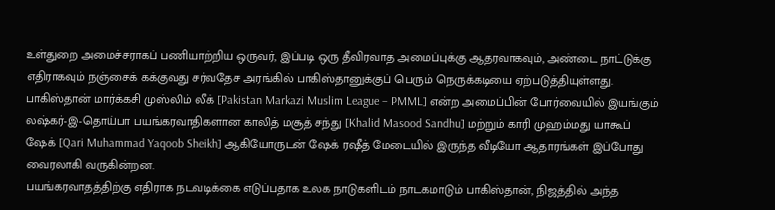உள்துறை அமைச்சராகப் பணியாற்றிய ஒருவர், இப்படி ஒரு தீவிரவாத அமைப்புக்கு ஆதரவாகவும், அண்டை நாட்டுக்கு எதிராகவும் நஞ்சைக் கக்குவது சர்வதேச அரங்கில் பாகிஸ்தானுக்குப் பெரும் நெருக்கடியை ஏற்படுத்தியுள்ளது.
பாகிஸ்தான் மார்க்கசி முஸ்லிம் லீக் [Pakistan Markazi Muslim League – PMML] என்ற அமைப்பின் போர்வையில் இயங்கும் லஷ்கர்-இ-தொய்பா பயங்கரவாதிகளான காலித் மசூத் சந்து [Khalid Masood Sandhu] மற்றும் காரி முஹம்மது யாகூப் ஷேக் [Qari Muhammad Yaqoob Sheikh] ஆகியோருடன் ஷேக் ரஷீத் மேடையில் இருந்த வீடியோ ஆதாரங்கள் இப்போது வைரலாகி வருகின்றன.
பயங்கரவாதத்திற்கு எதிராக நடவடிக்கை எடுப்பதாக உலக நாடுகளிடம் நாடகமாடும் பாகிஸ்தான், நிஜத்தில் அந்த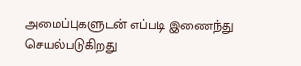அமைப்புகளுடன் எப்படி இணைந்து செயல்படுகிறது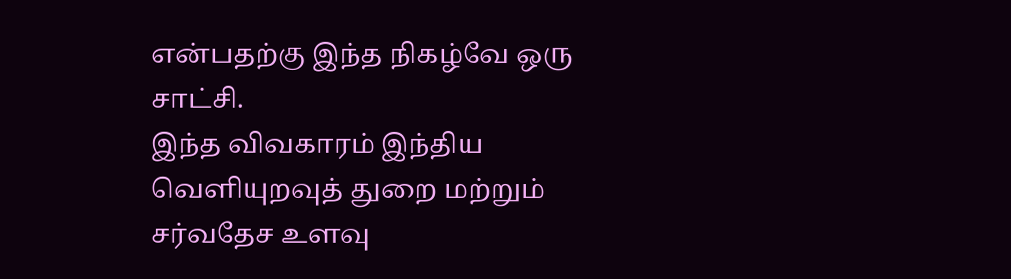என்பதற்கு இந்த நிகழ்வே ஒரு சாட்சி.
இந்த விவகாரம் இந்திய வெளியுறவுத் துறை மற்றும் சர்வதேச உளவு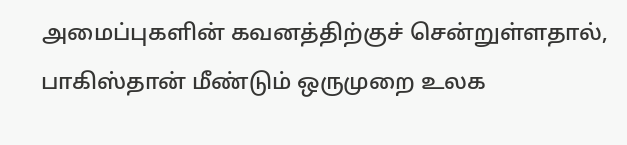அமைப்புகளின் கவனத்திற்குச் சென்றுள்ளதால், பாகிஸ்தான் மீண்டும் ஒருமுறை உலக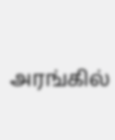அரங்கில்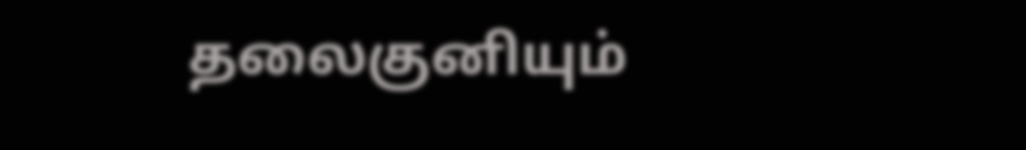தலைகுனியும்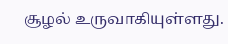சூழல் உருவாகியுள்ளது.